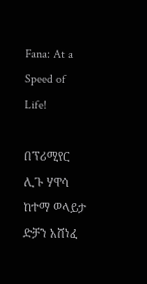Fana: At a Speed of Life!

በፕሪሚየር ሊጉ ሃዋሳ ከተማ ወላይታ ድቻን አሸነፈ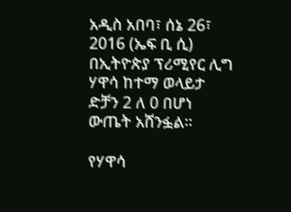አዲስ አበባ፣ ሰኔ 26፣ 2016 (ኤፍ ቢ ሲ) በኢትዮጵያ ፕሪሚየር ሊግ ሃዋሳ ከተማ ወላይታ ድቻን 2 ለ 0 በሆነ ውጤት አሸንፏል፡፡

የሃዋሳ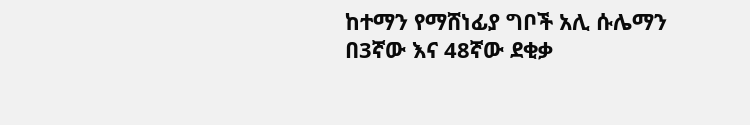ከተማን የማሸነፊያ ግቦች አሊ ሱሌማን በ3ኛው እና 48ኛው ደቂቃ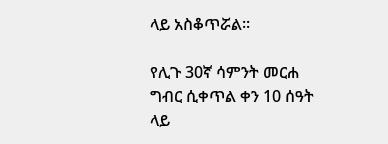ላይ አስቆጥሯል፡፡

የሊጉ 30ኛ ሳምንት መርሐ ግብር ሲቀጥል ቀን 10 ሰዓት ላይ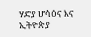ሃድያ ሆሳዕና እና ኢትዮጵያ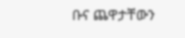ቡና ጨዋታቸውን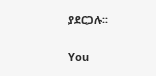ያደርጋሉ፡፡

You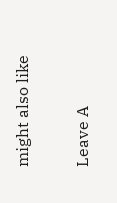might also like

Leave A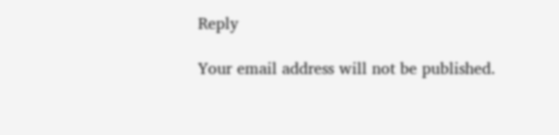Reply

Your email address will not be published.